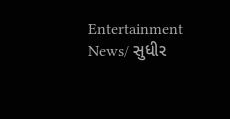Entertainment News/ સુધીર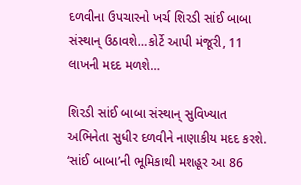દળવીના ઉપચારનો ખર્ચ શિરડી સાંઈ બાબા સંસ્થાન્ ઉઠાવશે…કોર્ટે આપી મંજૂરી, 11 લાખની મદદ મળશે…

શિરડી સાંઈ બાબા સંસ્થાન્ સુવિખ્યાત અભિનેતા સુધીર દળવીને નાણાકીય મદદ કરશે. ‘સાંઈ બાબા’ની ભૂમિકાથી મશહૂર આ 86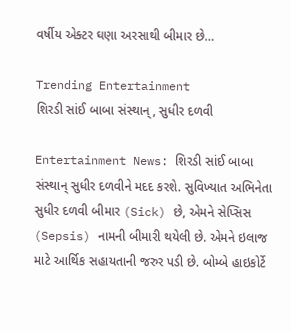વર્ષીય એક્ટર ઘણા અરસાથી બીમાર છે…

Trending Entertainment
શિરડી સાંઈ બાબા સંસ્થાન્, સુધીર દળવી

Entertainment News: શિરડી સાંઈ બાબા સંસ્થાન્ સુધીર દળવીને મદદ કરશે. સુવિખ્યાત અભિનેતા સુધીર દળવી બીમાર (Sick) છે, એમને સેપ્સિસ (Sepsis) નામની બીમારી થયેલી છે. એમને ઇલાજ માટે આર્થિક સહાયતાની જરુર પડી છે. બોમ્બે હાઇકોર્ટે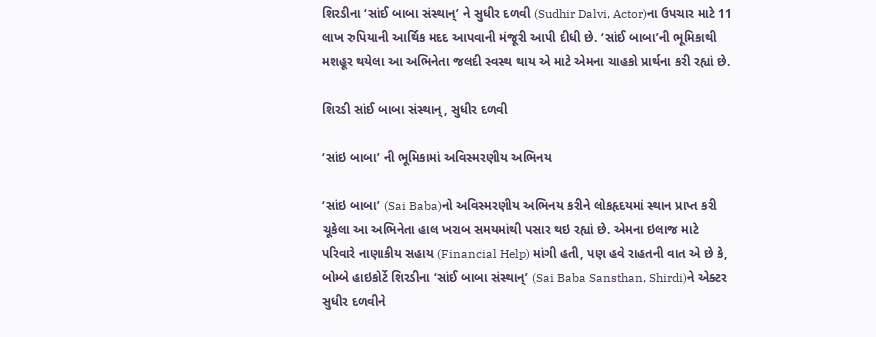શિરડીના ‘સાંઈ બાબા સંસ્થાન્’ ને સુધીર દળવી (Sudhir Dalvi, Actor)ના ઉપચાર માટે 11 લાખ રુપિયાની આર્થિક મદદ આપવાની મંજૂરી આપી દીધી છે. ‘સાંઈ બાબા’ની ભૂમિકાથી મશહૂર થયેલા આ અભિનેતા જલદી સ્વસ્થ થાય એ માટે એમના ચાહકો પ્રાર્થના કરી રહ્યાં છે.

શિરડી સાંઈ બાબા સંસ્થાન્, સુધીર દળવી

‘સાંઇ બાબા’ ની ભૂમિકામાં અવિસ્મરણીય અભિનય

‘સાંઇ બાબા’ (Sai Baba)નો અવિસ્મરણીય અભિનય કરીને લોકહૃદયમાં સ્થાન પ્રાપ્ત કરી ચૂકેલા આ અભિનેતા હાલ ખરાબ સમયમાંથી પસાર થઇ રહ્યાં છે. એમના ઇલાજ માટે પરિવારે નાણાકીય સહાય (Financial Help) માંગી હતી, પણ હવે રાહતની વાત એ છે કે, બોમ્બે હાઇકોર્ટે શિરડીના ‘સાંઈ બાબા સંસ્થાન્’ (Sai Baba Sansthan, Shirdi)ને એક્ટર સુધીર દળવીને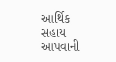આર્થિક સહાય આપવાની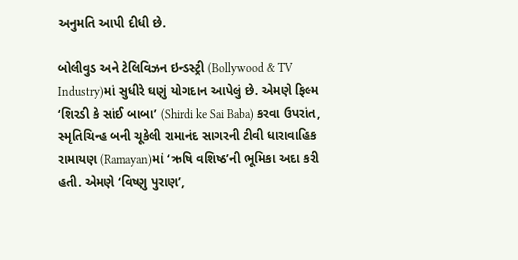અનુમતિ આપી દીધી છે.

બોલીવુડ અને ટેલિવિઝન ઇન્ડસ્ટ્રી (Bollywood & TV Industry)માં સુધીરે ઘણું યોગદાન આપેલું છે. એમણે ફિલ્મ ‘શિરડી કે સાંઈ બાબા’ (Shirdi ke Sai Baba) કરવા ઉપરાંત, સ્મૃતિચિન્હ બની ચૂકેલી રામાનંદ સાગરની ટીવી ધારાવાહિક રામાયણ (Ramayan)માં ‘ઋષિ વશિષ્ઠ’ની ભૂમિકા અદા કરી હતી. એમણે ‘વિષ્ણુ પુરાણ’,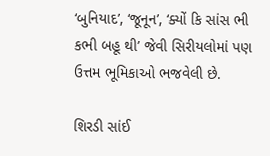‘બુનિયાદ’, ‘જૂનૂન’, ‘ક્યોં કિ સાંસ ભી કભી બહૂ થી’ જેવી સિરીયલોમાં પણ ઉત્તમ ભૂમિકાઓ ભજવેલી છે.

શિરડી સાંઈ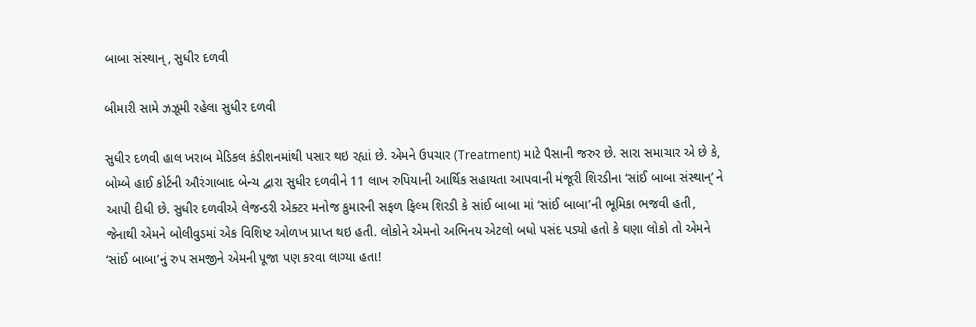બાબા સંસ્થાન્, સુધીર દળવી

બીમારી સામે ઝઝૂમી રહેલા સુધીર દળવી

સુધીર દળવી હાલ ખરાબ મેડિકલ કંડીશનમાંથી પસાર થઇ રહ્યાં છે. એમને ઉપચાર (Treatment) માટે પૈસાની જરુર છે. સારા સમાચાર એ છે કે, બોમ્બે હાઈ કોર્ટની ઔરંગાબાદ બેન્ચ દ્વારા સુધીર દળવીને 11 લાખ રુપિયાની આર્થિક સહાયતા આપવાની મંજૂરી શિરડીના ‘સાંઈ બાબા સંસ્થાન્’ ને આપી દીધી છે. સુધીર દળવીએ લેજન્ડરી એક્ટર મનોજ કુમારની સફળ ફિલ્મ શિરડી કે સાંઈ બાબા માં ‘સાંઈ બાબા’ની ભૂમિકા ભજવી હતી, જેનાથી એમને બોલીવુડમાં એક વિશિષ્ટ ઓળખ પ્રાપ્ત થઇ હતી. લોકોને એમનો અભિનય એટલો બધો પસંદ પડ્યો હતો કે ઘણા લોકો તો એમને ‘સાંઈ બાબા’નું રુપ સમજીને એમની પૂજા પણ કરવા લાગ્યા હતા!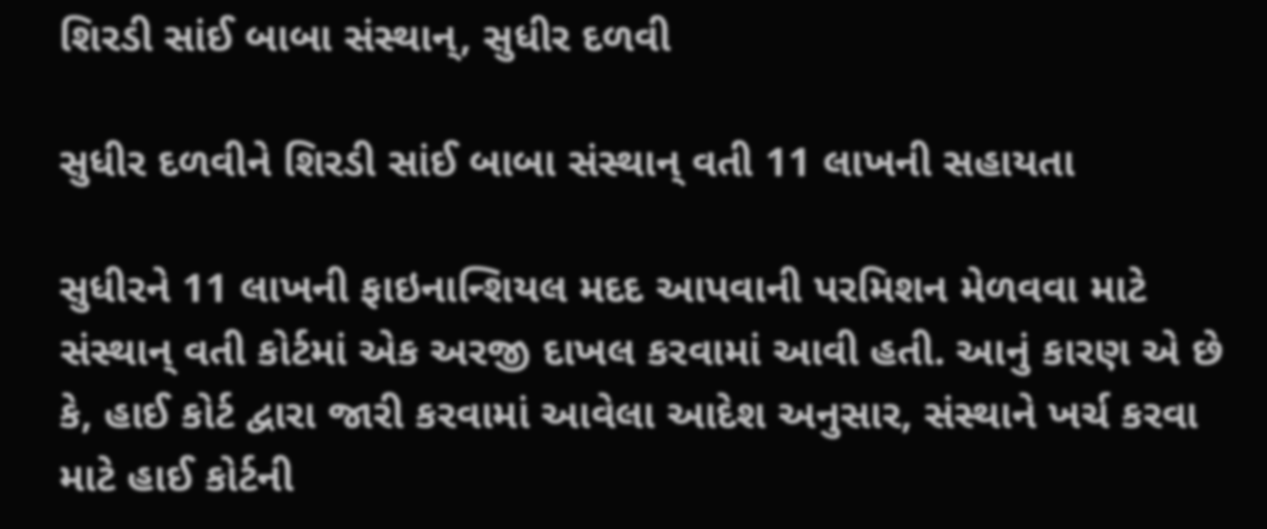શિરડી સાંઈ બાબા સંસ્થાન્, સુધીર દળવી

સુધીર દળવીને શિરડી સાંઈ બાબા સંસ્થાન્ વતી 11 લાખની સહાયતા

સુધીરને 11 લાખની ફાઇનાન્શિયલ મદદ આપવાની પરમિશન મેળવવા માટે સંસ્થાન્ વતી કોર્ટમાં એક અરજી દાખલ કરવામાં આવી હતી. આનું કારણ એ છે કે, હાઈ કોર્ટ દ્વારા જારી કરવામાં આવેલા આદેશ અનુસાર, સંસ્થાને ખર્ચ કરવા માટે હાઈ કોર્ટની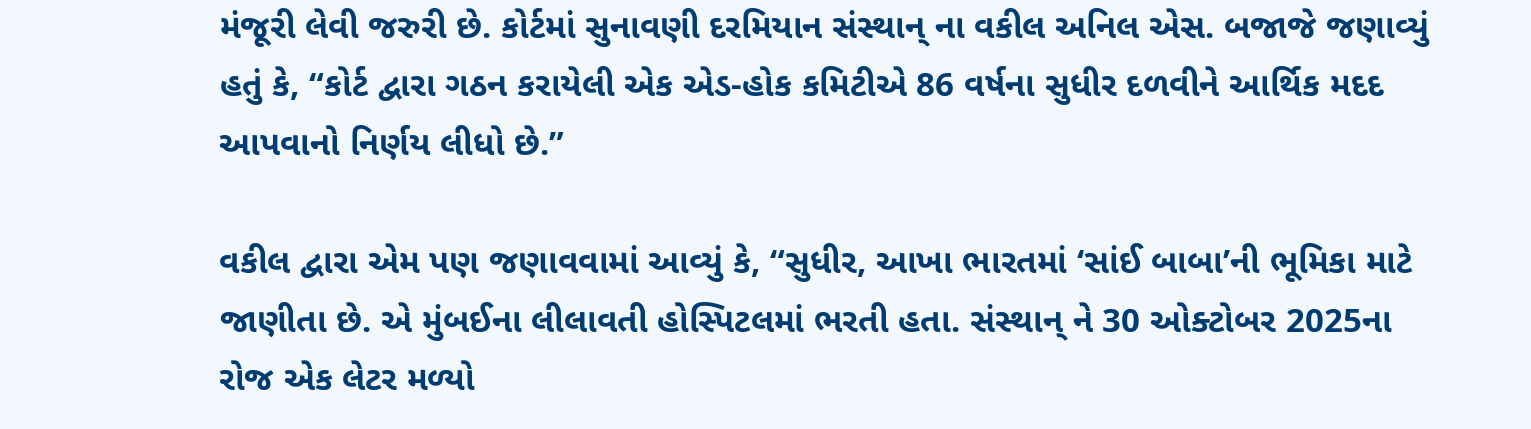મંજૂરી લેવી જરુરી છે. કોર્ટમાં સુનાવણી દરમિયાન સંસ્થાન્ ના વકીલ અનિલ એસ. બજાજે જણાવ્યું હતું કે, “કોર્ટ દ્વારા ગઠન કરાયેલી એક એડ-હોક કમિટીએ 86 વર્ષના સુધીર દળવીને આર્થિક મદદ આપવાનો નિર્ણય લીધો છે.”

વકીલ દ્વારા એમ પણ જણાવવામાં આવ્યું કે, “સુધીર, આખા ભારતમાં ‘સાંઈ બાબા’ની ભૂમિકા માટે જાણીતા છે. એ મુંબઈના લીલાવતી હોસ્પિટલમાં ભરતી હતા. સંસ્થાન્ ને 30 ઓક્ટોબર 2025ના રોજ એક લેટર મળ્યો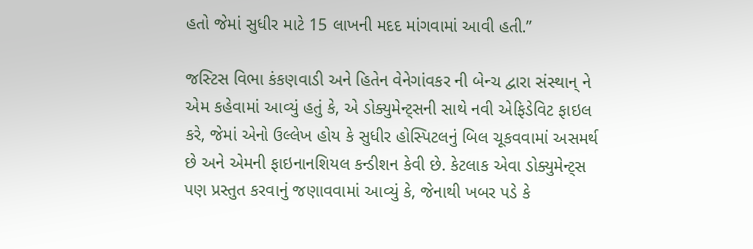હતો જેમાં સુધીર માટે 15 લાખની મદદ માંગવામાં આવી હતી.”

જસ્ટિસ વિભા કંકણવાડી અને હિતેન વેનેગાંવકર ની બેન્ચ દ્વારા સંસ્થાન્ ને એમ કહેવામાં આવ્યું હતું કે, એ ડોક્યુમેન્ટ્સની સાથે નવી એફિડેવિટ ફાઇલ કરે, જેમાં એનો ઉલ્લેખ હોય કે સુધીર હોસ્પિટલનું બિલ ચૂકવવામાં અસમર્થ છે અને એમની ફાઇનાનશિયલ કન્ડીશન કેવી છે. કેટલાક એવા ડોક્યુમેન્ટ્સ પણ પ્રસ્તુત કરવાનું જણાવવામાં આવ્યું કે, જેનાથી ખબર પડે કે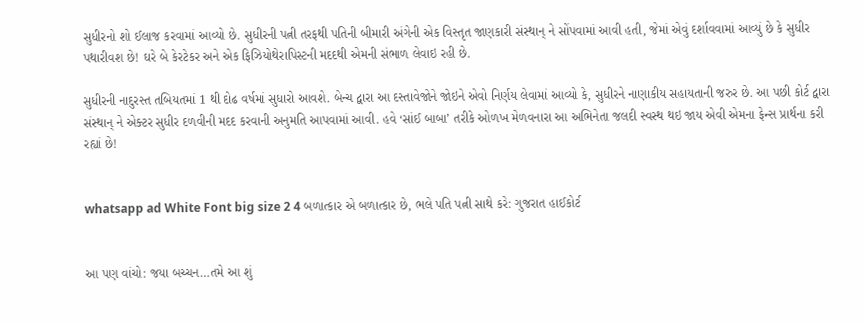સુધીરનો શો ઈલાજ કરવામાં આવ્યો છે. સુધીરની પત્ની તરફથી પતિની બીમારી અંગેની એક વિસ્તૃત જાણકારી સંસ્થાન્ ને સોંપવામાં આવી હતી, જેમાં એવું દર્શાવવામાં આવ્યું છે કે સુધીર પથારીવશ છે! ઘરે બે કેરટેકર અને એક ફિઝિયોથેરાપિસ્ટની મદદથી એમની સંભાળ લેવાઇ રહી છે.

સુધીરની નાદુરસ્ત તબિયતમાં 1 થી દોઢ વર્ષમાં સુધારો આવશે. બેન્ચ દ્વારા આ દસ્તાવેજોને જોઇને એવો નિર્ણય લેવામાં આવ્યો કે, સુધીરને નાણાકીય સહાયતાની જરુર છે. આ પછી કોર્ટ દ્વારા સંસ્થાન્ ને એક્ટર સુધીર દળવીની મદદ કરવાની અનુમતિ આપવામાં આવી. હવે ‘સાંઈ બાબા’ તરીકે ઓળખ મેળવનારા આ અભિનેતા જલદી સ્વસ્થ થઇ જાય એવી એમના ફેન્સ પ્રાર્થના કરી રહ્યાં છે!


whatsapp ad White Font big size 2 4 બળાત્કાર એ બળાત્કાર છે, ભલે પતિ પત્ની સાથે કરે: ગુજરાત હાઈકોર્ટ


આ પણ વાંચો: જયા બચ્ચન…તમે આ શું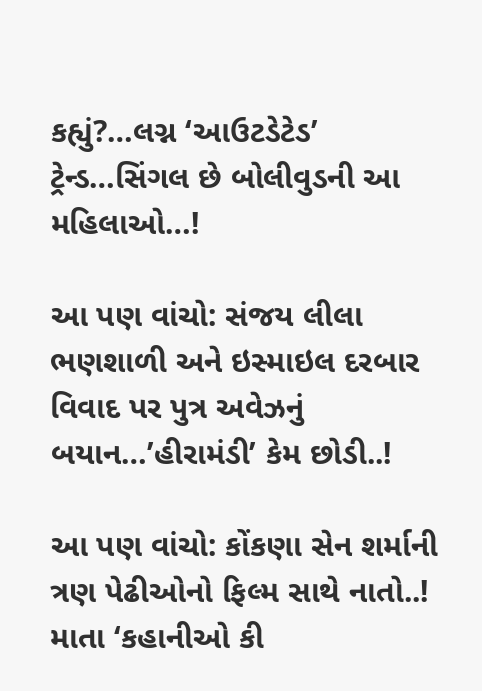કહ્યું?…લગ્ન ‘આઉટડેટેડ’ ટ્રેન્ડ…સિંગલ છે બોલીવુડની આ મહિલાઓ…!

આ પણ વાંચો: સંજય લીલા ભણશાળી અને ઇસ્માઇલ દરબાર વિવાદ પર પુત્ર અવેઝનું બયાન…’હીરામંડી’ કેમ છોડી..!

આ પણ વાંચો: કોંકણા સેન શર્માની ત્રણ પેઢીઓનો ફિલ્મ સાથે નાતો..! માતા ‘કહાનીઓ કી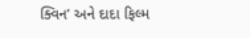ક્વિન’ અને દાદા ફિલ્મ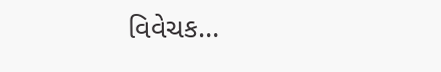વિવેચક…